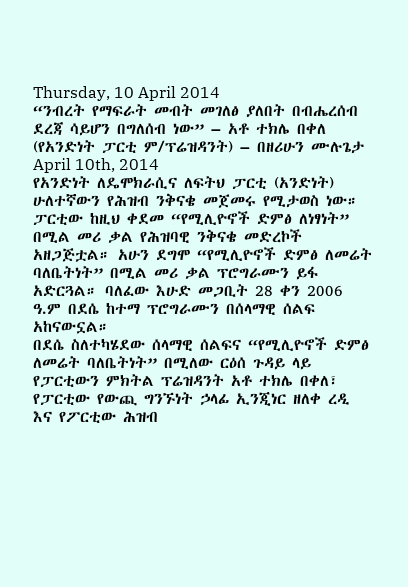Thursday, 10 April 2014
“ንብረት የማፍራት መብት መገለፅ ያለበት በብሔረሰብ ደረጃ ሳይሆን በግለሰብ ነው” – አቶ ተክሌ በቀለ (የአንድነት ፓርቲ ም/ፕሬዝዳንት) – በዘሪሁን ሙሉጌታ
April 10th, 2014
የአንድነት ለዴሞክራሲና ለፍትህ ፓርቲ (አንድነት) ሁለተኛውን የሕዝብ ንቅናቄ መጀመሩ የሚታወስ ነው። ፓርቲው ከዚህ ቀደመ “የሚሊዮኖች ድምፅ ለነፃነት” በሚል መሪ ቃል የሕዝባዊ ንቅናቄ መድረኮች አዘጋጅቷል። አሁን ደግሞ “የሚሊዮኖች ድምፅ ለመሬት ባለቤትነት” በሚል መሪ ቃል ፕሮግራሙን ይፋ አድርጓል። ባለፈው እሁድ መጋቢት 28 ቀን 2006 ዓ.ም በደሴ ከተማ ፕሮግራሙን በሰላማዊ ሰልፍ አከናውኗል።
በደሴ ስለተካሄደው ሰላማዊ ሰልፍና “የሚሊዮኖች ድምፅ ለመሬት ባለቤትነት” በሚለው ርዕሰ ጉዳይ ላይ የፓርቲውን ምክትል ፕሬዝዳንት አቶ ተክሌ በቀለ፣ የፓርቲው የውጪ ግንኙነት ኃላፊ ኢንጂነር ዘለቀ ረዲ እና የፖርቲው ሕዝብ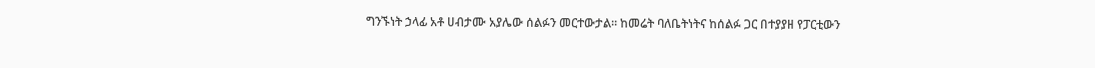ግንኙነት ኃላፊ አቶ ሀብታሙ አያሌው ሰልፉን መርተውታል። ከመሬት ባለቤትነትና ከሰልፉ ጋር በተያያዘ የፓርቲውን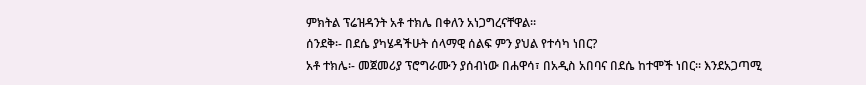ምክትል ፕሬዝዳንት አቶ ተክሌ በቀለን አነጋግረናቸዋል።
ሰንደቅ፡- በደሴ ያካሄዳችሁት ሰላማዊ ሰልፍ ምን ያህል የተሳካ ነበር?
አቶ ተክሌ፡- መጀመሪያ ፕሮግራሙን ያሰብነው በሐዋሳ፣ በአዲስ አበባና በደሴ ከተሞች ነበር። እንደአጋጣሚ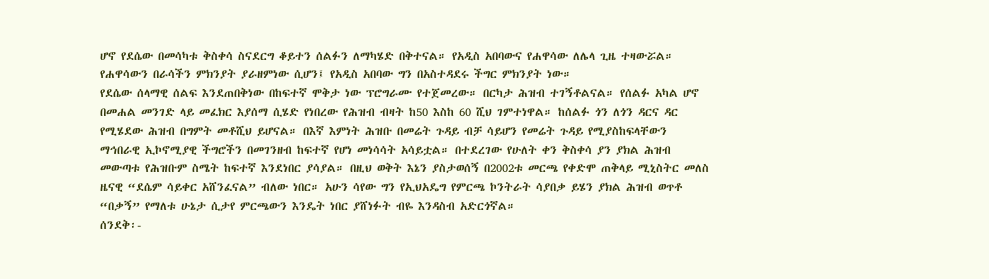ሆኖ የደሴው በመሳካቱ ቅስቀሳ ስናደርግ ቆይተን ሰልፉን ለማካሄድ በቅተናል። የአዲስ አበባውና የሐዋሳው ለሌላ ጊዜ ተዛውሯል። የሐዋሳውን በራሳችን ምክንያት ያራዘምነው ሲሆን፤ የአዲስ አበባው ግን በአስተዳደሩ ችግር ምክንያት ነው።
የደሴው ሰላማዊ ሰልፍ እንደጠበቅነው በከፍተኛ ሞቅታ ነው ፕሮግራሙ የተጀመረው። በርካታ ሕዝብ ተገኝቶልናል። የሰልፉ አካል ሆኖ በመሐል መንገድ ላይ መፈክር እያሰማ ሲሄድ የነበረው የሕዝብ ብዛት ከ50 እስከ 60 ሺህ ገምተነዋል። ከሰልፉ ጎን ለጎን ዳርና ዳር የሚሄደው ሕዝብ በግምት መቶሺህ ይሆናል። በእኛ እምነት ሕዝቡ በመሬት ጉዳይ ብቻ ሳይሆን የመሬት ጉዳይ የሚያስከፍላቸውን ማኅበራዊ ኢኮኖሚያዊ ችግሮችን በመገንዘብ ከፍተኛ የሆነ መነሳሳት አሳይቷል። በተደረገው የሁለት ቀን ቅስቀሳ ያን ያክል ሕዝብ መውጣቱ የሕዝቡም ስሜት ከፍተኛ እንደነበር ያሳያል። በዚህ ወቅት እኔን ያስታወሰኝ በ2002ቱ መርጫ የቀድሞ ጠቅላይ ሚኒስትር መለስ ዜናዊ “ደሴም ሳይቀር አሸንፈናል” ብለው ነበር። አሁን ሳየው ግን የኢህአዴግ የምርጫ ኮንትራት ሳያበቃ ይሄን ያክል ሕዝብ ወጥቶ “በቃኝ” የማለቱ ሁኔታ ሲታየ ምርጫውን እንዴት ነበር ያሸነፉት ብዬ እንዳስብ አድርጎኛል።
ሰንደቅ፡-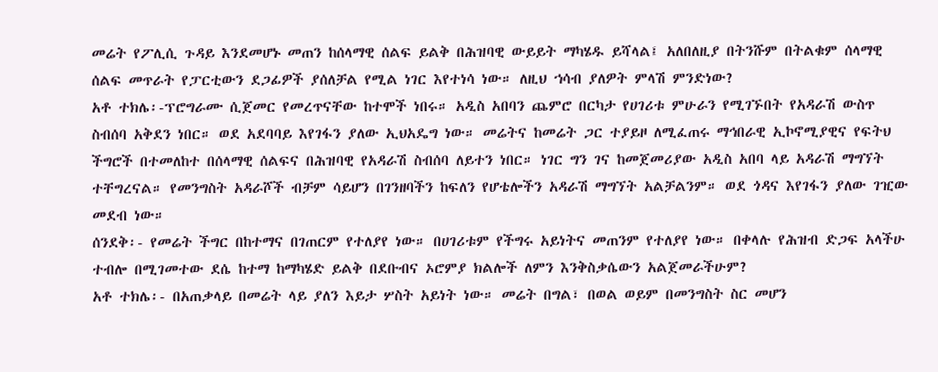መሬት የፖሊሲ ጉዳይ እንደመሆኑ መጠን ከሰላማዊ ሰልፍ ይልቅ በሕዝባዊ ውይይት ማካሄዱ ይሻላል፤ አለበለዚያ በትንሹም በትልቁም ሰላማዊ ሰልፍ መጥራት የፓርቲውን ደጋፊዎች ያሰለቻል የሚል ነገር እየተነሳ ነው። ለዚህ ኀሳብ ያለዎት ምላሽ ምንድነው?
አቶ ተክሌ፡-ፕሮግራሙ ሲጀመር የመረጥናቸው ከተሞች ነበሩ። አዲስ አበባን ጨምሮ በርካታ የሀገሪቱ ምሁራን የሚገኙበት የአዳራሽ ውስጥ ስብሰባ አቅደን ነበር። ወደ አደባባይ እየገፋን ያለው ኢህአዴግ ነው። መሬትና ከመሬት ጋር ተያይዞ ለሚፈጠሩ ማኅበራዊ ኢኮኖሚያዊና የፍትህ ችግሮች በተመለከተ በሰላማዊ ሰልፍና በሕዝባዊ የአዳራሽ ስብሰባ ለይተን ነበር። ነገር ግን ገና ከመጀመሪያው አዲስ አበባ ላይ አዳራሽ ማግኘት ተቸግረናል። የመንግስት አዳራሾች ብቻም ሳይሆን በገንዘባችን ከፍለን የሆቴሎችን አዳራሽ ማግኘት አልቻልንም። ወደ ጎዳና እየገፋን ያለው ገዢው መደብ ነው።
ሰንደቅ፡- የመሬት ችግር በከተማና በገጠርም የተለያየ ነው። በሀገሪቱም የችግሩ አይነትና መጠንም የተለያየ ነው። በቀላሉ የሕዝብ ድጋፍ አላችሁ ተብሎ በሚገመተው ደሴ ከተማ ከማካሄድ ይልቅ በደቡብና ኦሮምያ ክልሎች ለምን እንቅስቃሴውን አልጀመራችሁም?
አቶ ተክሌ፡- በአጠቃላይ በመሬት ላይ ያለን እይታ ሦስት አይነት ነው። መሬት በግል፣ በወል ወይም በመንግስት ስር መሆን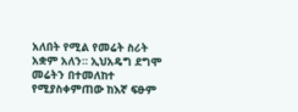አለበት የሚል የመሬት ስሪት አቋም አለን። ኢህአዴግ ደግሞ መሬትን በተመለከተ የሚያስቀምጠው ከእኛ ፍፁም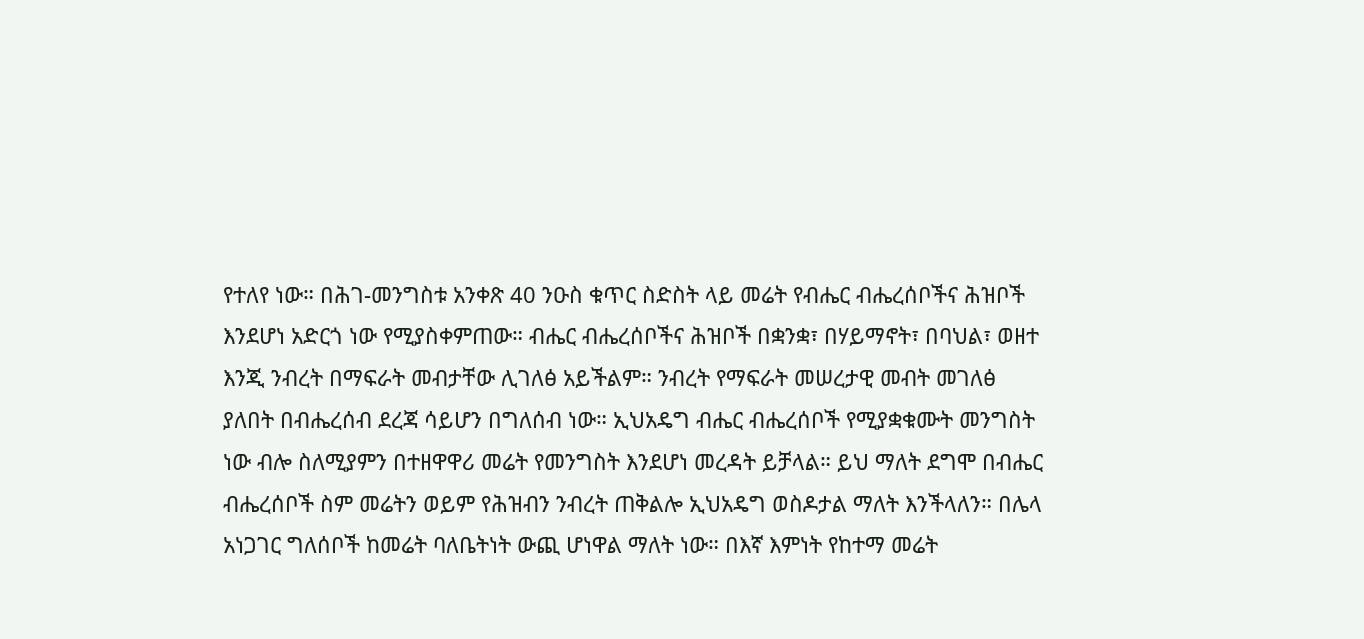የተለየ ነው። በሕገ-መንግስቱ አንቀጽ 40 ንዑስ ቁጥር ስድስት ላይ መሬት የብሔር ብሔረሰቦችና ሕዝቦች እንደሆነ አድርጎ ነው የሚያስቀምጠው። ብሔር ብሔረሰቦችና ሕዝቦች በቋንቋ፣ በሃይማኖት፣ በባህል፣ ወዘተ እንጂ ንብረት በማፍራት መብታቸው ሊገለፅ አይችልም። ንብረት የማፍራት መሠረታዊ መብት መገለፅ ያለበት በብሔረሰብ ደረጃ ሳይሆን በግለሰብ ነው። ኢህአዴግ ብሔር ብሔረሰቦች የሚያቋቁሙት መንግስት ነው ብሎ ስለሚያምን በተዘዋዋሪ መሬት የመንግስት እንደሆነ መረዳት ይቻላል። ይህ ማለት ደግሞ በብሔር ብሔረሰቦች ስም መሬትን ወይም የሕዝብን ንብረት ጠቅልሎ ኢህአዴግ ወስዶታል ማለት እንችላለን። በሌላ አነጋገር ግለሰቦች ከመሬት ባለቤትነት ውጪ ሆነዋል ማለት ነው። በእኛ እምነት የከተማ መሬት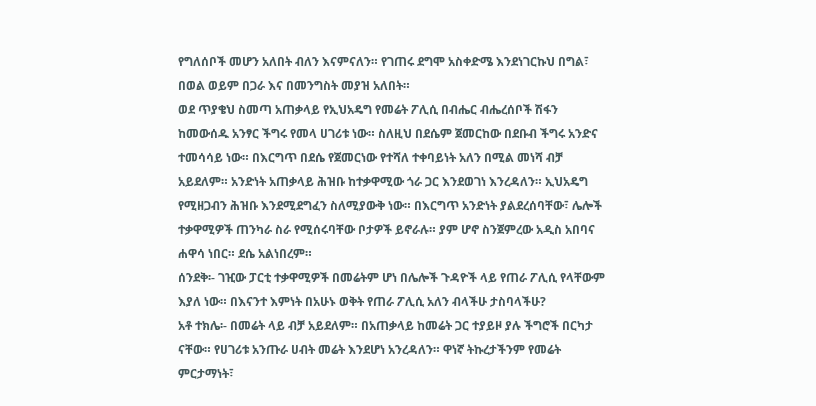የግለሰቦች መሆን አለበት ብለን እናምናለን። የገጠሩ ደግሞ አስቀድሜ እንደነገርኩህ በግል፣ በወል ወይም በጋራ እና በመንግስት መያዝ አለበት።
ወደ ጥያቄህ ስመጣ አጠቃላይ የኢህአዴግ የመሬት ፖሊሲ በብሔር ብሔረሰቦች ሽፋን ከመውሰዱ አንፃር ችግሩ የመላ ሀገሪቱ ነው። ስለዚህ በደሴም ጀመርከው በደቡብ ችግሩ አንድና ተመሳሳይ ነው። በእርግጥ በደሴ የጀመርነው የተሻለ ተቀባይነት አለን በሚል መነሻ ብቻ አይደለም። አንድነት አጠቃላይ ሕዝቡ ከተቃዋሚው ጎራ ጋር እንደወገነ እንረዳለን። ኢህአዴግ የሚዘጋብን ሕዝቡ እንደሚደግፈን ስለሚያውቅ ነው። በእርግጥ አንድነት ያልደረሰባቸው፣ ሌሎች ተቃዋሚዎች ጠንካራ ስራ የሚሰሩባቸው ቦታዎች ይኖራሉ። ያም ሆኖ ስንጀምረው አዲስ አበባና ሐዋሳ ነበር። ደሴ አልነበረም።
ሰንደቅ፡- ገዢው ፓርቲ ተቃዋሚዎች በመሬትም ሆነ በሌሎች ጉዳዮች ላይ የጠራ ፖሊሲ የላቸውም እያለ ነው። በእናንተ እምነት በአሁኑ ወቅት የጠራ ፖሊሲ አለን ብላችሁ ታስባላችሁ?
አቶ ተክሌ፡- በመሬት ላይ ብቻ አይደለም። በአጠቃላይ ከመሬት ጋር ተያይዞ ያሉ ችግሮች በርካታ ናቸው። የሀገሪቱ አንጡራ ሀብት መሬት እንደሆነ አንረዳለን። ዋነኛ ትኩረታችንም የመሬት ምርታማነት፣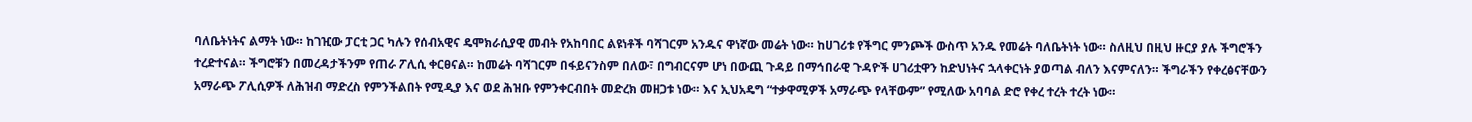ባለቤትነትና ልማት ነው። ከገዢው ፓርቲ ጋር ካሉን የሰብአዊና ዴሞክራሲያዊ መብት የአከባበር ልዩነቶች ባሻገርም አንዱና ዋነኛው መሬት ነው። ከሀገሪቱ የችግር ምንጮች ውስጥ አንዱ የመሬት ባለቤትነት ነው። ስለዚህ በዚህ ዙርያ ያሉ ችግሮችን ተረድተናል። ችግሮቹን በመረዳታችንም የጠራ ፖሊሲ ቀርፀናል። ከመሬት ባሻገርም በፋይናንስም በለው፣ በግብርናም ሆነ በውጪ ጉዳይ በማኅበራዊ ጉዳዮች ሀገሪቷዋን ከድህነትና ኋላቀርነት ያወጣል ብለን እናምናለን። ችግራችን የቀረፅናቸውን አማራጭ ፖሊሲዎች ለሕዝብ ማድረስ የምንችልበት የሚዲያ እና ወደ ሕዝቡ የምንቀርብበት መድረክ መዘጋቱ ነው። እና ኢህአዴግ “ተቃዋሚዎች አማራጭ የላቸውም” የሚለው አባባል ድሮ የቀረ ተረት ተረት ነው።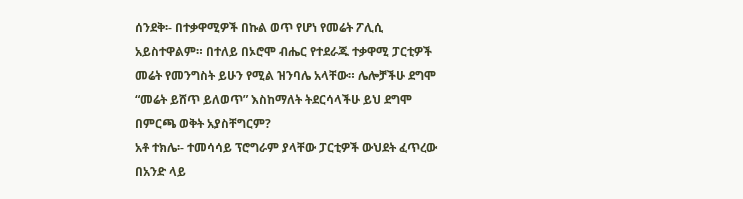ሰንደቅ፡- በተቃዋሚዎች በኩል ወጥ የሆነ የመሬት ፖሊሲ አይስተዋልም። በተለይ በኦሮሞ ብሔር የተደራጁ ተቃዋሚ ፓርቲዎች መሬት የመንግስት ይሁን የሚል ዝንባሌ አላቸው። ሌሎቻችሁ ደግሞ “መሬት ይሸጥ ይለወጥ” እስከማለት ትደርሳላችሁ ይህ ደግሞ በምርጫ ወቅት አያስቸግርም?
አቶ ተክሌ፡- ተመሳሳይ ፕሮግራም ያላቸው ፓርቲዎች ውህደት ፈጥረው በአንድ ላይ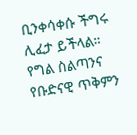ቢንቀሳቀሱ ችግሩ ሊፈታ ይችላል። የግል ስልጣንና የቡድናዊ ጥቅምን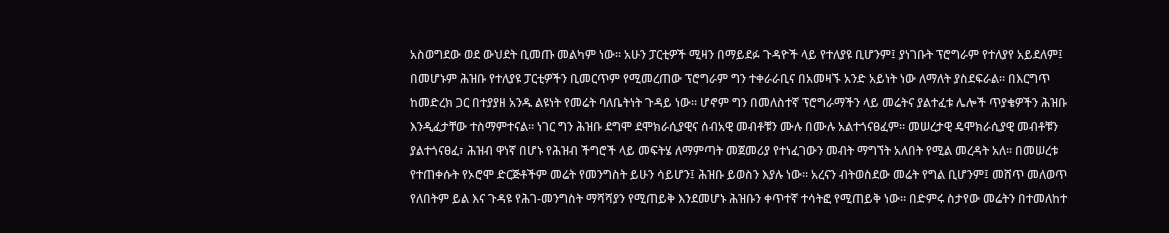አስወግደው ወደ ውህደት ቢመጡ መልካም ነው። አሁን ፓርቲዎች ሚዛን በማይደፉ ጉዳዮች ላይ የተለያዩ ቢሆንም፤ ያነገቡት ፕሮግራም የተለያየ አይደለም፤ በመሆኑም ሕዝቡ የተለያዩ ፓርቲዎችን ቢመርጥም የሚመረጠው ፕሮግራም ግን ተቀራራቢና በአመዛኙ አንድ አይነት ነው ለማለት ያስደፍራል። በእርግጥ ከመድረክ ጋር በተያያዘ አንዱ ልዩነት የመሬት ባለቤትነት ጉዳይ ነው። ሆኖም ግን በመለስተኛ ፕሮግራማችን ላይ መሬትና ያልተፈቱ ሌሎች ጥያቄዎችን ሕዝቡ እንዲፈታቸው ተስማምተናል። ነገር ግን ሕዝቡ ደግሞ ደሞክራሲያዊና ሰብአዊ መብቶቹን ሙሉ በሙሉ አልተጎናፀፈም። መሠረታዊ ዴሞክራሲያዊ መብቶቹን ያልተጎናፀፈ፣ ሕዝብ ዋነኛ በሆኑ የሕዝብ ችግሮች ላይ መፍትሄ ለማምጣት መጀመሪያ የተነፈገውን መብት ማግኘት አለበት የሚል መረዳት አለ። በመሠረቱ የተጠቀሱት የኦሮሞ ድርጅቶችም መሬት የመንግስት ይሁን ሳይሆን፤ ሕዝቡ ይወስን እያሉ ነው። አረናን ብትወስደው መሬት የግል ቢሆንም፤ መሸጥ መለወጥ የለበትም ይል እና ጉዳዩ የሕገ-መንግስት ማሻሻያን የሚጠይቅ እንደመሆኑ ሕዝቡን ቀጥተኛ ተሳትፎ የሚጠይቅ ነው። በድምሩ ስታየው መሬትን በተመለከተ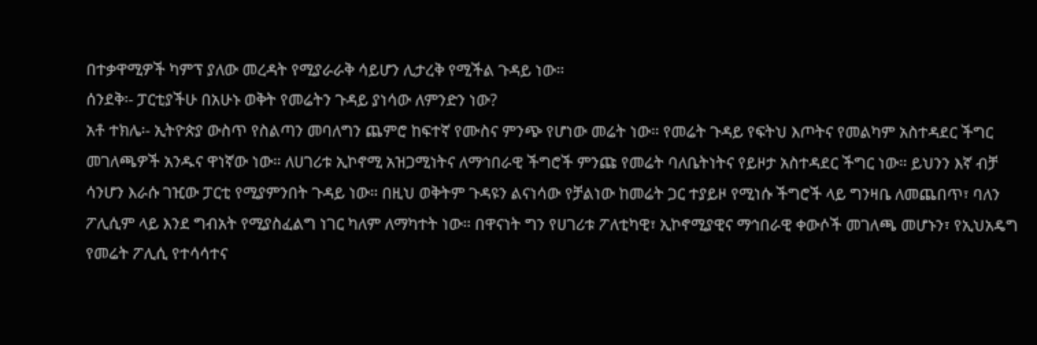በተቃዋሚዎች ካምፕ ያለው መረዳት የሚያራራቅ ሳይሆን ሊታረቅ የሚችል ጉዳይ ነው።
ሰንደቅ፡- ፓርቲያችሁ በአሁኑ ወቅት የመሬትን ጉዳይ ያነሳው ለምንድን ነው?
አቶ ተክሌ፡- ኢትዮጵያ ውስጥ የስልጣን መባለግን ጨምሮ ከፍተኛ የሙስና ምንጭ የሆነው መሬት ነው። የመሬት ጉዳይ የፍትህ እጦትና የመልካም አስተዳደር ችግር መገለጫዎች አንዱና ዋነኛው ነው። ለሀገሪቱ ኢኮኖሚ አዝጋሚነትና ለማኅበራዊ ችግሮች ምንጩ የመሬት ባለቤትነትና የይዞታ አስተዳደር ችግር ነው። ይህንን እኛ ብቻ ሳንሆን እራሱ ገዢው ፓርቲ የሚያምንበት ጉዳይ ነው። በዚህ ወቅትም ጉዳዩን ልናነሳው የቻልነው ከመሬት ጋር ተያይዞ የሚነሱ ችግሮች ላይ ግንዛቤ ለመጨበጥ፣ ባለን ፖሊሲም ላይ እንደ ግብአት የሚያስፈልግ ነገር ካለም ለማካተት ነው። በዋናነት ግን የሀገሪቱ ፖለቲካዊ፣ ኢኮኖሚያዊና ማኅበራዊ ቀውሶች መገለጫ መሆኑን፣ የኢህአዴግ የመሬት ፖሊሲ የተሳሳተና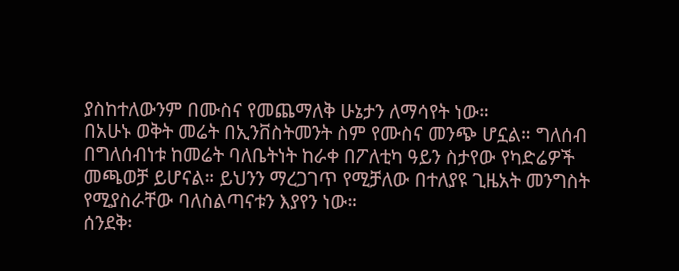ያስከተለውንም በሙስና የመጨማለቅ ሁኔታን ለማሳየት ነው።
በአሁኑ ወቅት መሬት በኢንቨስትመንት ስም የሙስና መንጭ ሆኗል። ግለሰብ በግለሰብነቱ ከመሬት ባለቤትነት ከራቀ በፖለቲካ ዓይን ስታየው የካድሬዎች መጫወቻ ይሆናል። ይህንን ማረጋገጥ የሚቻለው በተለያዩ ጊዜአት መንግስት የሚያስራቸው ባለስልጣናቱን እያየን ነው።
ሰንደቅ፡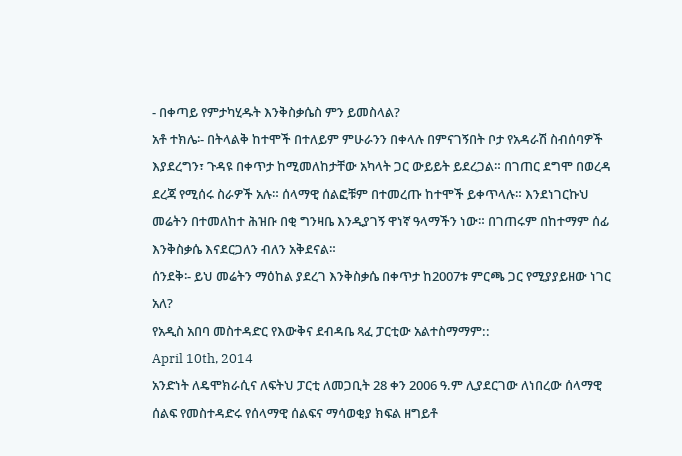- በቀጣይ የምታካሂዱት እንቅስቃሴስ ምን ይመስላል?
አቶ ተክሌ፡- በትላልቅ ከተሞች በተለይም ምሁራንን በቀላሉ በምናገኝበት ቦታ የአዳራሽ ስብሰባዎች እያደረግን፣ ጉዳዩ በቀጥታ ከሚመለከታቸው አካላት ጋር ውይይት ይደረጋል። በገጠር ደግሞ በወረዳ ደረጃ የሚሰሩ ስራዎች አሉ። ሰላማዊ ሰልፎቹም በተመረጡ ከተሞች ይቀጥላሉ። እንደነገርኩህ መሬትን በተመለከተ ሕዝቡ በቂ ግንዛቤ እንዲያገኝ ዋነኛ ዓላማችን ነው። በገጠሩም በከተማም ሰፊ እንቅስቃሴ እናደርጋለን ብለን አቅደናል።
ሰንደቅ፡- ይህ መሬትን ማዕከል ያደረገ እንቅስቃሴ በቀጥታ ከ2007ቱ ምርጫ ጋር የሚያያይዘው ነገር አለ?
የአዲስ አበባ መስተዳድር የእውቅና ደብዳቤ ጻፈ ፓርቲው አልተስማማም::
April 10th, 2014
አንድነት ለዴሞክራሲና ለፍትህ ፓርቲ ለመጋቢት 28 ቀን 2006 ዓ.ም ሊያደርገው ለነበረው ሰላማዊ ሰልፍ የመስተዳድሩ የሰላማዊ ሰልፍና ማሳወቂያ ክፍል ዘግይቶ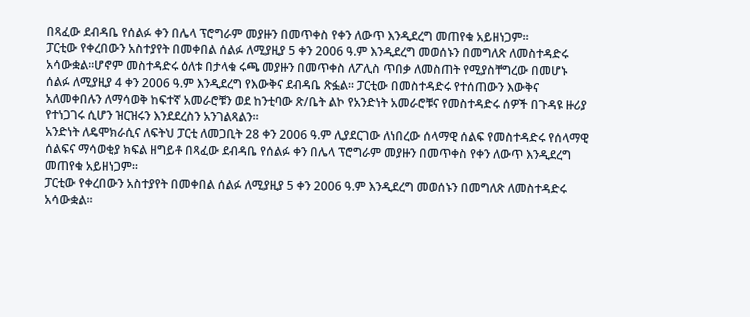በጻፈው ደብዳቤ የሰልፉ ቀን በሌላ ፕሮግራም መያዙን በመጥቀስ የቀን ለውጥ እንዲደረግ መጠየቁ አይዘነጋም፡፡
ፓርቲው የቀረበውን አስተያየት በመቀበል ሰልፉ ለሚያዚያ 5 ቀን 2006 ዓ.ም እንዲደረግ መወሰኑን በመግለጽ ለመስተዳድሩ አሳውቋል፡፡ሆኖም መስተዳድሩ ዕለቱ በታላቁ ሩጫ መያዙን በመጥቀስ ለፖሊስ ጥበቃ ለመስጠት የሚያስቸግረው በመሆኑ ሰልፉ ለሚያዚያ 4 ቀን 2006 ዓ.ም እንዲደረግ የእውቅና ደብዳቤ ጽፏል፡፡ ፓርቲው በመስተዳድሩ የተሰጠውን እውቅና አለመቀበሉን ለማሳወቅ ከፍተኛ አመራሮቹን ወደ ከንቲባው ጽ/ቤት ልኮ የአንድነት አመራሮቹና የመስተዳድሩ ሰዎች በጉዳዩ ዙሪያ የተነጋገሩ ሲሆን ዝርዝሩን እንደደረስን አንገልጻልን፡፡
አንድነት ለዴሞክራሲና ለፍትህ ፓርቲ ለመጋቢት 28 ቀን 2006 ዓ.ም ሊያደርገው ለነበረው ሰላማዊ ሰልፍ የመስተዳድሩ የሰላማዊ ሰልፍና ማሳወቂያ ክፍል ዘግይቶ በጻፈው ደብዳቤ የሰልፉ ቀን በሌላ ፕሮግራም መያዙን በመጥቀስ የቀን ለውጥ እንዲደረግ መጠየቁ አይዘነጋም፡፡
ፓርቲው የቀረበውን አስተያየት በመቀበል ሰልፉ ለሚያዚያ 5 ቀን 2006 ዓ.ም እንዲደረግ መወሰኑን በመግለጽ ለመስተዳድሩ አሳውቋል፡፡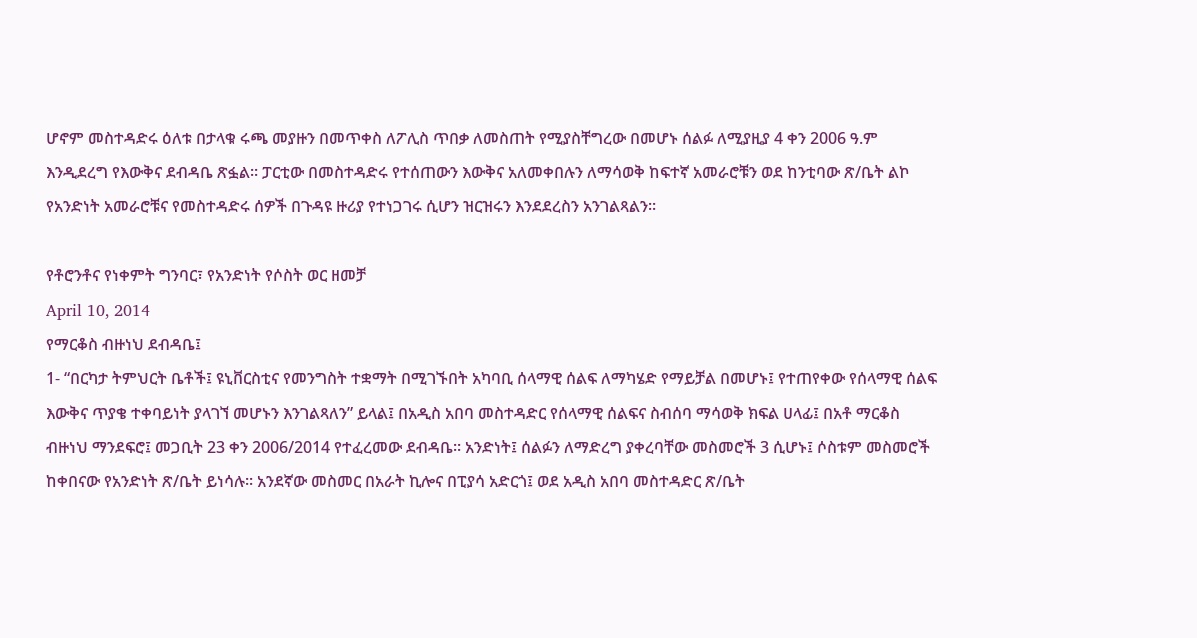ሆኖም መስተዳድሩ ዕለቱ በታላቁ ሩጫ መያዙን በመጥቀስ ለፖሊስ ጥበቃ ለመስጠት የሚያስቸግረው በመሆኑ ሰልፉ ለሚያዚያ 4 ቀን 2006 ዓ.ም እንዲደረግ የእውቅና ደብዳቤ ጽፏል፡፡ ፓርቲው በመስተዳድሩ የተሰጠውን እውቅና አለመቀበሉን ለማሳወቅ ከፍተኛ አመራሮቹን ወደ ከንቲባው ጽ/ቤት ልኮ የአንድነት አመራሮቹና የመስተዳድሩ ሰዎች በጉዳዩ ዙሪያ የተነጋገሩ ሲሆን ዝርዝሩን እንደደረስን አንገልጻልን፡፡

የቶሮንቶና የነቀምት ግንባር፣ የአንድነት የሶስት ወር ዘመቻ
April 10, 2014
የማርቆስ ብዙነህ ደብዳቤ፤
1- “በርካታ ትምህርት ቤቶች፤ ዩኒቨርስቲና የመንግስት ተቋማት በሚገኙበት አካባቢ ሰላማዊ ሰልፍ ለማካሄድ የማይቻል በመሆኑ፤ የተጠየቀው የሰላማዊ ሰልፍ እውቅና ጥያቄ ተቀባይነት ያላገኘ መሆኑን እንገልጻለን” ይላል፤ በአዲስ አበባ መስተዳድር የሰላማዊ ሰልፍና ስብሰባ ማሳወቅ ክፍል ሀላፊ፤ በአቶ ማርቆስ ብዙነህ ማንደፍሮ፤ መጋቢት 23 ቀን 2006/2014 የተፈረመው ደብዳቤ፡፡ አንድነት፤ ሰልፉን ለማድረግ ያቀረባቸው መስመሮች 3 ሲሆኑ፤ ሶስቱም መስመሮች ከቀበናው የአንድነት ጽ/ቤት ይነሳሉ፡፡ አንደኛው መስመር በአራት ኪሎና በፒያሳ አድርጎ፤ ወደ አዲስ አበባ መስተዳድር ጽ/ቤት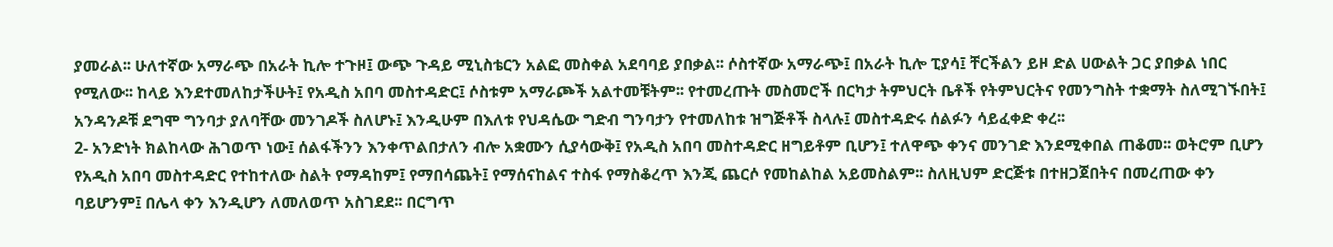ያመራል፡፡ ሁለተኛው አማራጭ በአራት ኪሎ ተጉዞ፤ ውጭ ጉዳይ ሚኒስቴርን አልፎ መስቀል አደባባይ ያበቃል፡፡ ሶስተኛው አማራጭ፤ በአራት ኪሎ ፒያሳ፤ ቸርችልን ይዞ ድል ሀውልት ጋር ያበቃል ነበር የሚለው፡፡ ከላይ እንደተመለከታችሁት፤ የአዲስ አበባ መስተዳድር፤ ሶስቱም አማራጮች አልተመቹትም፡፡ የተመረጡት መስመሮች በርካታ ትምህርት ቤቶች የትምህርትና የመንግስት ተቋማት ስለሚገኙበት፤ አንዳንዶቹ ደግሞ ግንባታ ያለባቸው መንገዶች ስለሆኑ፤ እንዲሁም በእለቱ የህዳሴው ግድብ ግንባታን የተመለከቱ ዝግጅቶች ስላሉ፤ መስተዳድሩ ሰልፉን ሳይፈቀድ ቀረ፡፡
2- አንድነት ክልከላው ሕገወጥ ነው፤ ሰልፋችንን እንቀጥልበታለን ብሎ አቋሙን ሲያሳውቅ፤ የአዲስ አበባ መስተዳድር ዘግይቶም ቢሆን፤ ተለዋጭ ቀንና መንገድ እንደሚቀበል ጠቆመ፡፡ ወትሮም ቢሆን የአዲስ አበባ መስተዳድር የተከተለው ስልት የማዳከም፤ የማበሳጨት፤ የማሰናከልና ተስፋ የማስቆረጥ እንጂ ጨርሶ የመከልከል አይመስልም፡፡ ስለዚህም ድርጅቱ በተዘጋጀበትና በመረጠው ቀን ባይሆንም፤ በሌላ ቀን እንዲሆን ለመለወጥ አስገደደ፡፡ በርግጥ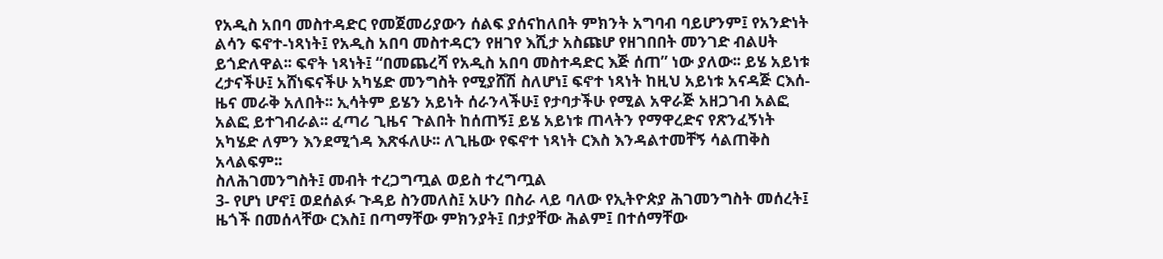የአዲስ አበባ መስተዳድር የመጀመሪያውን ሰልፍ ያሰናከለበት ምክንት አግባብ ባይሆንም፤ የአንድነት ልሳን ፍኖተ-ነጻነት፤ የአዲስ አበባ መስተዳርን የዘገየ እሺታ አስጩሆ የዘገበበት መንገድ ብልሀት ይጎድለዋል፡፡ ፍኖት ነጻነት፤ “በመጨረሻ የአዲስ አበባ መስተዳድር እጅ ሰጠ” ነው ያለው፡፡ ይሄ አይነቱ ረታናችሁ፤ አሸነፍናችሁ አካሄድ መንግስት የሚያሸሽ ስለሆነ፤ ፍኖተ ነጻነት ከዚህ አይነቱ አናዳጅ ርእሰ-ዜና መራቅ አለበት፡፡ ኢሳትም ይሄን አይነት ሰራንላችሁ፤ የታባታችሁ የሚል አዋራጅ አዘጋገብ አልፎ አልፎ ይተገብራል፡፡ ፈጣሪ ጊዜና ጉልበት ከሰጠኝ፤ ይሄ አይነቱ ጠላትን የማዋረድና የጽንፈኝነት አካሄድ ለምን እንደሚጎዳ እጽፋለሁ፡፡ ለጊዜው የፍኖተ ነጻነት ርእስ እንዳልተመቸኝ ሳልጠቅስ አላልፍም፡፡
ስለሕገመንግስት፤ መብት ተረጋግጧል ወይስ ተረግጧል
3- የሆነ ሆኖ፤ ወደሰልፉ ጉዳይ ስንመለስ፤ አሁን በስራ ላይ ባለው የኢትዮጵያ ሕገመንግስት መሰረት፤ ዜጎች በመሰላቸው ርእስ፤ በጣማቸው ምክንያት፤ በታያቸው ሕልም፤ በተሰማቸው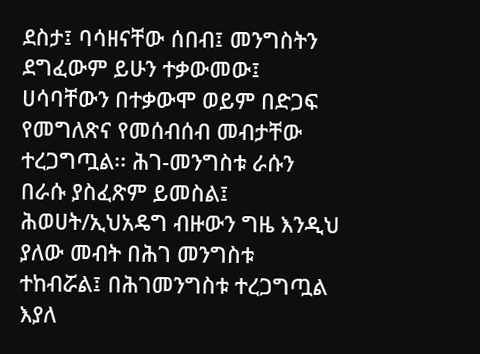ደስታ፤ ባሳዘናቸው ሰበብ፤ መንግስትን ደግፈውም ይሁን ተቃውመው፤ ሀሳባቸውን በተቃውሞ ወይም በድጋፍ የመግለጽና የመሰብሰብ መብታቸው ተረጋግጧል፡፡ ሕገ-መንግስቱ ራሱን በራሱ ያስፈጽም ይመስል፤ ሕወሀት/ኢህአዴግ ብዙውን ግዜ እንዲህ ያለው መብት በሕገ መንግስቱ ተከብሯል፤ በሕገመንግስቱ ተረጋግጧል እያለ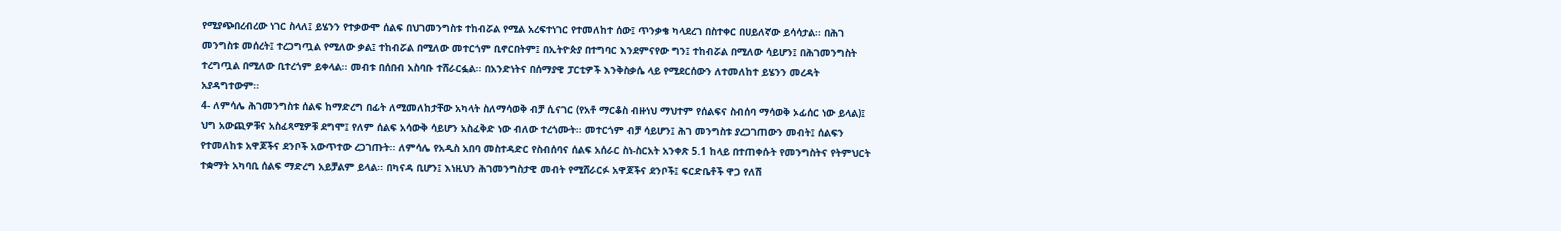የሚያጭበረብረው ነገር ስላለ፤ ይሄንን የተቃውሞ ሰልፍ በህገመንግስቱ ተከብሯል የሚል አረፍተነገር የተመለከተ ሰው፤ ጥንቃቄ ካላደረገ በስተቀር በሀይለኛው ይሳሳታል፡፡ በሕገ መንግስቱ መሰረት፤ ተረጋግጧል የሚለው ቃል፤ ተከብሯል በሚለው መተርጎም ቢኖርበትም፤ በኢትዮጵያ በተግባር እንደምናየው ግን፤ ተከብሯል በሚለው ሳይሆን፤ በሕገመንግስት ተረግጧል በሚለው ቢተረጎም ይቀላል፡፡ መብቱ በሰበብ አስባቡ ተሸራርፏል፡፡ በአንድነትና በሰማያዊ ፓርቲዎች እንቅስቃሴ ላይ የሚደርሰውን ለተመለከተ ይሄንን መረዳት አያዳግተውም፡፡
4- ለምሳሌ ሕገመንግስቱ ሰልፍ ከማድረግ በፊት ለሚመለከታቸው አካላት ስለማሳወቅ ብቻ ሲናገር (የአቶ ማርቆስ ብዙነህ ማህተም የሰልፍና ስብሰባ ማሳወቅ ኦፊሰር ነው ይላል)፤ ህግ አውጪዎቹና አስፈጻሚዎቹ ደግሞ፤ የለም ሰልፍ አሳውቅ ሳይሆን አስፈቅድ ነው ብለው ተረጎሙት፡፡ መተርጎም ብቻ ሳይሆን፤ ሕገ መንግስቱ ያረጋገጠውን መብት፤ ሰልፍን የተመለከቱ አዋጆችና ደንቦች አውጥተው ረጋገጡት፡፡ ለምሳሌ የአዲስ አበባ መስተዳድር የስብሰባና ሰልፍ አሰራር ስነ-ስርአት አንቀጽ 5.1 ከላይ በተጠቀሱት የመንግስትና የትምህርት ተቋማት አካባቢ ሰልፍ ማድረግ አይቻልም ይላል፡፡ በካናዳ ቢሆን፤ እነዚህን ሕገመንግስታዊ መብት የሚሸራርፉ አዋጆችና ደንቦች፤ ፍርድቤቶች ዋጋ የለሽ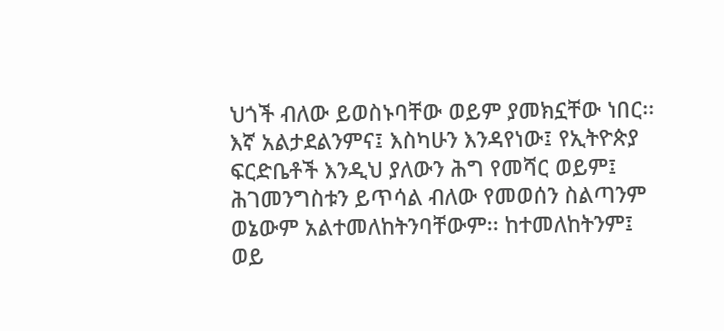ህጎች ብለው ይወስኑባቸው ወይም ያመክኗቸው ነበር፡፡ እኛ አልታደልንምና፤ እስካሁን እንዳየነው፤ የኢትዮጵያ ፍርድቤቶች እንዲህ ያለውን ሕግ የመሻር ወይም፤ ሕገመንግስቱን ይጥሳል ብለው የመወሰን ስልጣንም ወኔውም አልተመለከትንባቸውም፡፡ ከተመለከትንም፤ ወይ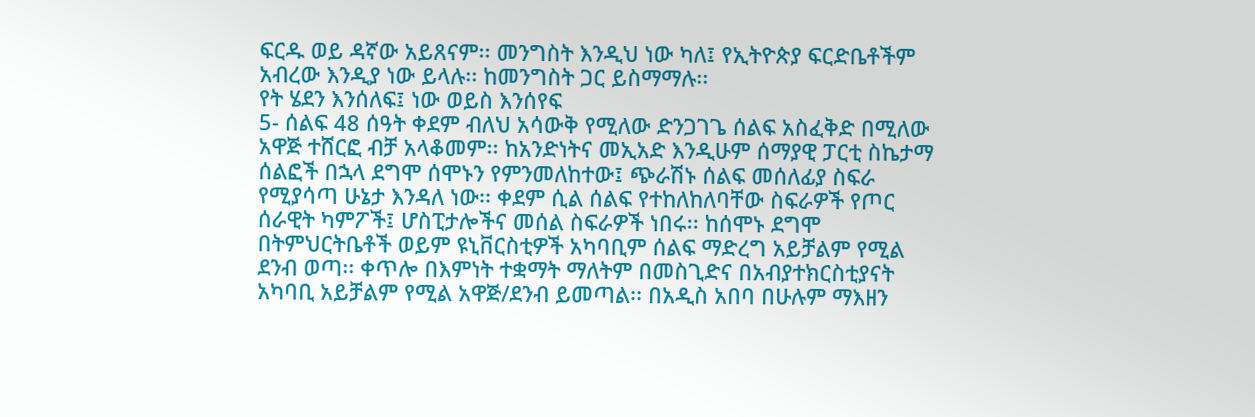ፍርዱ ወይ ዳኛው አይጸናም፡፡ መንግስት እንዲህ ነው ካለ፤ የኢትዮጵያ ፍርድቤቶችም አብረው እንዲያ ነው ይላሉ፡፡ ከመንግስት ጋር ይስማማሉ፡፡
የት ሄደን እንሰለፍ፤ ነው ወይስ እንሰየፍ
5- ሰልፍ 48 ሰዓት ቀደም ብለህ አሳውቅ የሚለው ድንጋገጌ ሰልፍ አስፈቅድ በሚለው አዋጅ ተሸርፎ ብቻ አላቆመም፡፡ ከአንድነትና መኢአድ እንዲሁም ሰማያዊ ፓርቲ ስኬታማ ሰልፎች በኋላ ደግሞ ሰሞኑን የምንመለከተው፤ ጭራሽኑ ሰልፍ መሰለፊያ ስፍራ የሚያሳጣ ሁኔታ እንዳለ ነው፡፡ ቀደም ሲል ሰልፍ የተከለከለባቸው ስፍራዎች የጦር ሰራዊት ካምፖች፤ ሆስፒታሎችና መሰል ስፍራዎች ነበሩ፡፡ ከሰሞኑ ደግሞ በትምህርትቤቶች ወይም ዩኒቨርስቲዎች አካባቢም ሰልፍ ማድረግ አይቻልም የሚል ደንብ ወጣ፡፡ ቀጥሎ በእምነት ተቋማት ማለትም በመስጊድና በአብያተክርስቲያናት አካባቢ አይቻልም የሚል አዋጅ/ደንብ ይመጣል፡፡ በአዲስ አበባ በሁሉም ማእዘን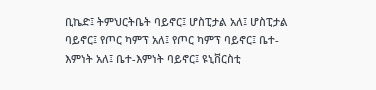ቢኬድ፤ ትምህርትቤት ባይኖር፤ ሆስፒታል አለ፤ ሆስፒታል ባይኖር፤ የጦር ካምፕ አለ፤ የጦር ካምፕ ባይኖር፤ ቤተ-እምነት አለ፤ ቤተ-እምነት ባይኖር፤ ዩኒቨርስቲ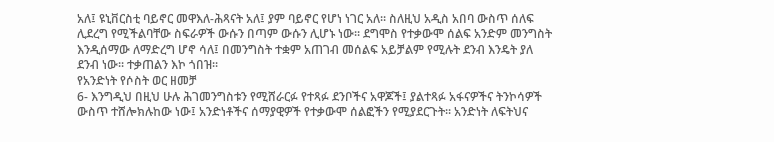አለ፤ ዩኒቨርስቲ ባይኖር መዋእለ-ሕጻናት አለ፤ ያም ባይኖር የሆነ ነገር አለ፡፡ ስለዚህ አዲስ አበባ ውስጥ ሰለፍ ሊደረግ የሚችልባቸው ስፍራዎች ውሱን በጣም ውሱን ሊሆኑ ነው፡፡ ደግሞስ የተቃውሞ ሰልፍ አንድም መንግስት እንዲሰማው ለማድረግ ሆኖ ሳለ፤ በመንግስት ተቋም አጠገብ መሰልፍ አይቻልም የሚሉት ደንብ እንዴት ያለ ደንብ ነው፡፡ ተቃጠልን እኮ ጎበዝ፡፡
የአንድነት የሶስት ወር ዘመቻ
6- እንግዲህ በዚህ ሁሉ ሕገመንግስቱን የሚሸራርፉ የተጻፉ ደንቦችና አዋጆች፤ ያልተጻፉ አፋናዎችና ትንኮሳዎች ውስጥ ተሸሎክሉከው ነው፤ አንድነቶችና ሰማያዊዎች የተቃውሞ ሰልፎችን የሚያደርጉት፡፡ አንድነት ለፍትህና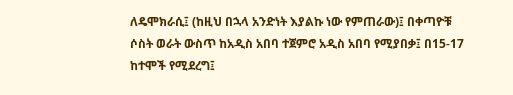ለዴሞክራሲ፤ (ከዚህ በኋላ አንድነት እያልኩ ነው የምጠራው)፤ በቀጣዮቹ ሶስት ወራት ውስጥ ከአዲስ አበባ ተጀምሮ አዲስ አበባ የሚያበቃ፤ በ15-17 ከተሞች የሚደረግ፤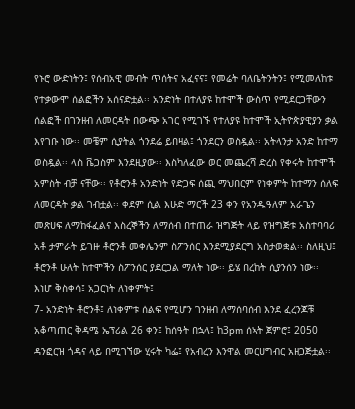የኑሮ ውድነትን፤ የሰብአዊ መብት ጥሰትና አፈናና፤ የመሬት ባለቤትንትን፤ የሚመለከቱ የተቃውሞ ሰልፎችን አሰናድቷል፡፡ አንድነት በተለያዩ ከተሞች ውስጥ የሚደርጋቸውን ሰልፎች በገንዘብ ለመርዳት በውጭ አገር የሚገኙ የተለያዩ ከተሞች ኢትዮጵያዊያን ቃል እየገቡ ነው፡፡ መቼም ሲያትል ጎንደሬ ይበዛል፤ ጎንደርን ወስዷል፡፡ አትላንታ አንድ ከተማ ወስዷል፡፡ ላስ ቬጋስም እንደዚያው፡፡ እስካለፈው ወር መጨረሻ ድረስ የቀሩት ከተሞች አምስት ብቻ ናቸው፡፡ የቶሮንቶ አንድነት የድጋፍ ሰጪ ማህበርም የነቀምት ከተማን ሰለፍ ለመርዳት ቃል ገብቷል፡፡ ቀደም ሲል እሁድ ማርች 23 ቀን የአንዱዓለም አራጌን መጽሀፍ ለማከፋፈልና እስረኞችን ለማሰብ በተጠራ ዝግጅት ላይ የዝግጅቱ አስተባባሪ አቶ ታምራት ይገዙ ቶሮንቶ መቀሌንም ስፖንሰር እንደሚያደርግ አስታወቋል፡፡ ስለዚህ፤ ቶሮንቶ ሁለት ከተሞችን ስፖንሰር ያደርጋል ማለት ነው፡፡ ይሄ በረከት ሲያንሰን ነው፡፡
እነሆ ቅስቀሳ፤ አጋርነት ለነቀምት፤
7- አንድነት ቶሮንቶ፤ ለነቀምቱ ሰልፍ የሚሆን ገንዘብ ለማሰባሰብ እንደ ፈረንጆቹ አቆጣጠር ቅዳሜ ኤፕሪል 26 ቀን፤ ከሰዓት በኋላ፤ ከ3pm ሰኣት ጀምሮ፤ 2050 ዳንፎርዝ ጎዳና ላይ በሚገኘው ሂሩት ካፌ፤ የአብረን እንዋል መርሀግብር አዘጋጅቷል፡፡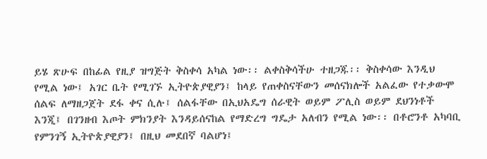ይሄ ጽሁፍ በከፊል የዚያ ዝግጅት ቅስቀሳ አካል ነው፡፡ ልቀስቅሳችሁ ተዘጋጁ፡፡ ቅስቀሳው እንዲህ የሚል ነው፤ አገር ቤት የሚገኙ ኢትዮጵያዊያን፤ ከላይ የጠቀስናቸውን መሰናክሎች አልፈው የተቃውሞ ሰልፍ ለማዘጋጀት ደፋ ቀና ሲሉ፤ ሰልፋቸው በኢህአዴግ ሰራዊት ወይም ፖሊስ ወይም ደህንነቶች እንጂ፤ በገንዘብ እጦት ምክንያት እንዳይሰናከል የማድረግ ግዴታ አለብን የሚል ነው፡፡ በቶሮንቶ አካባቢ የምንገኝ ኢትዮጵያዊያን፤ በዚህ መደበኛ ባልሆነ፤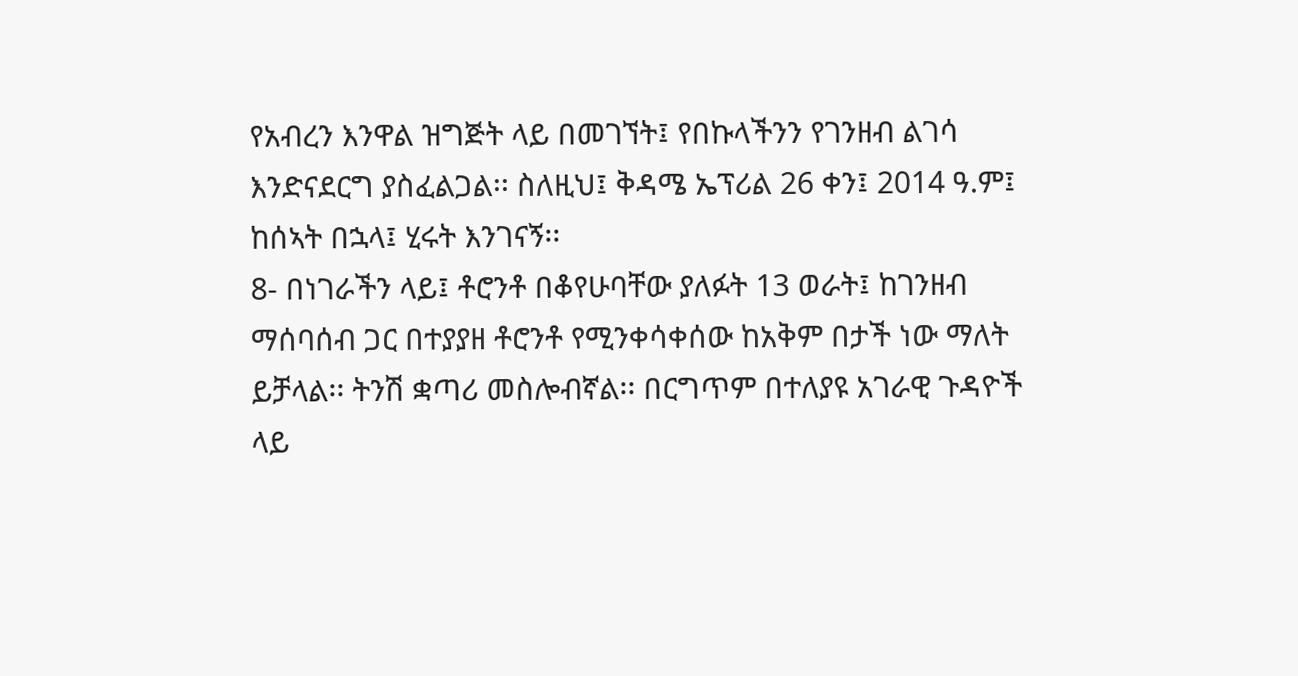የአብረን እንዋል ዝግጅት ላይ በመገኘት፤ የበኩላችንን የገንዘብ ልገሳ እንድናደርግ ያስፈልጋል፡፡ ስለዚህ፤ ቅዳሜ ኤፕሪል 26 ቀን፤ 2014 ዓ.ም፤ ከሰኣት በኋላ፤ ሂሩት እንገናኝ፡፡
8- በነገራችን ላይ፤ ቶሮንቶ በቆየሁባቸው ያለፉት 13 ወራት፤ ከገንዘብ ማሰባሰብ ጋር በተያያዘ ቶሮንቶ የሚንቀሳቀሰው ከአቅም በታች ነው ማለት ይቻላል፡፡ ትንሽ ቋጣሪ መስሎብኛል፡፡ በርግጥም በተለያዩ አገራዊ ጉዳዮች ላይ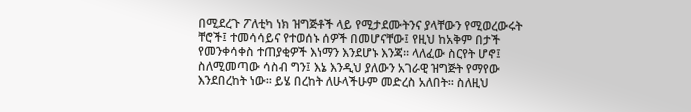በሚደረጉ ፖለቲካ ነክ ዝግጅቶች ላይ የሚታደሙትንና ያላቸውን የሚወረውሩት ቸሮች፤ ተመሳሳይና የተወሰኑ ሰዎች በመሆናቸው፤ የዚህ ከአቅም በታች የመንቀሳቀስ ተጠያቂዎች እነማን እንደሆኑ እንጃ፡፡ ላለፈው ስርየት ሆኖ፤ ስለሚመጣው ሳስብ ግን፤ እኔ እንዲህ ያለውን አገራዊ ዝግጅት የማየው እንደበረከት ነው፡፡ ይሄ በረከት ለሁላችሁም መድረስ አለበት፡፡ ስለዚህ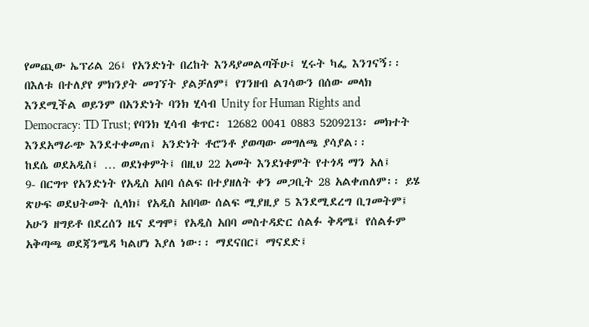የመጪው ኤፕሪል 26፤ የአንድነት በረከት እንዳያመልጣችሁ፤ ሂሩት ካፌ እንገናኝ፡፡ በእለቱ በተለያየ ምክንያት መገኘት ያልቻለም፤ የገንዘብ ልገሳውን በሰው መላክ እንደሚችል ወይንም በአንድነት ባንክ ሂሳብ Unity for Human Rights and Democracy: TD Trust; የባንክ ሂሳብ ቁጥር፡ 12682 0041 0883 5209213፡ መክተት እንደአማራጭ እንደተቀመጠ፤ አንድነት ቶሮንቶ ያወጣው መግለጫ ያሳያል፡፡
ከደሴ ወደአዲስ፤ … ወደነቀምት፤ በዚህ 22 አመት እንደነቀምት የተጎዳ ማን አለ፤
9- በርግጥ የአንድነት የአዲስ አበባ ሰልፍ በተያዘለት ቀን መጋቢት 28 አልቀጠለም፡፡ ይሄ ጽሁፍ ወደህትመት ሲላክ፤ የአዲስ አበባው ሰልፍ ሚያዚያ 5 እንደሚደረግ ቢገመትም፤ አሁን ዘግይቶ በደረሰን ዜና ደግሞ፤ የአዲስ አበባ መስተዳድር ሰልፉ ቅዳሜ፤ የሰልፉም አቅጣጫ ወደጃንሜዳ ካልሆነ እያለ ነው፡፡ ማደናበር፤ ማናደድ፤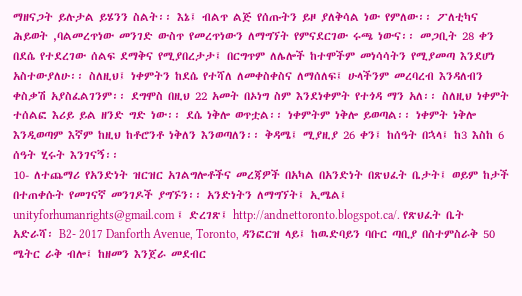ማዘናጋት ይሉታል ይሄንን ስልት፡፡ እኔ፤ ብልጥ ልጅ የሰጡትን ይዞ ያለቅሳል ነው የምለው፡፡ ፖለቲካና ሕይወት ,ባልመረጥነው መንገድ ውስጥ የመረጥነውን ለማግኘት የምናደርገው ሩጫ ነውና፡፡ መጋቢት 28 ቀን በደሴ የተደረገው ሰልፍ ደማቅና የሚያበረታታ፤ በርግጥም ለሌሎች ከተሞችም መነሳሳትን የሚያመጣ እንደሆነ አስተውያለሁ፡፡ ስለዚህ፤ ነቀምትን ከደሴ የተሻለ ለመቀስቀስና ለማሰለፍ፤ ሁላችንም መረባረብ እንዳለብን ቀስቃሽ አያስፈልገንም፡፡ ደግሞስ በዚህ 22 አመት በኦነግ ስም እንደነቀምት የተጎዳ ማን አለ፡፡ ስለዚህ ነቀምት ተሰልፎ እሪይ ይል ዘንድ ግድ ነው፡፡ ደሴ ነቅሎ ወጥቷል፡፡ ነቀምትም ነቅሎ ይወጣል፡፡ ነቀምት ነቅሎ እንዲወጣም እኛም ከዚህ ከቶሮንቶ ነቅለን እንወጣለን፡፡ ቅዳሜ፤ ሚያዚያ 26 ቀን፤ ከሰዓት በኋላ፤ ከ3 እስከ 6 ሰዓት ሂሩት እንገናኝ፡፡
10- ለተጨማሪ የአንድነት ዝርዝር አገልግሎቶችና መረጃዎች በአካል በአንድነት በጽህፈት ቤታት፤ ወይም ከታች በተጠቀሱት የመገናኛ መንገዶች ያግኙን፡፡ አንድነትን ለማግኘት፤ ኢሜል፤ unityforhumanrights@gmail.com ፤ ድረገጽ፤ http://andnettoronto.blogspot.ca/. የጽህፈት ቤት አድራሻ፡ B2- 2017 Danforth Avenue, Toronto, ዳንፎርዝ ላይ፤ ከዉድባይን ባቡር ጣቢያ በስተምስራቅ 50 ሜትር ራቅ ብሎ፤ ከዘመን እንጀራ መደብር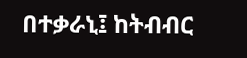በተቃራኒ፤ ከትብብር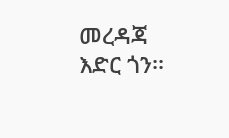መረዳጃ እድር ጎን፡፡